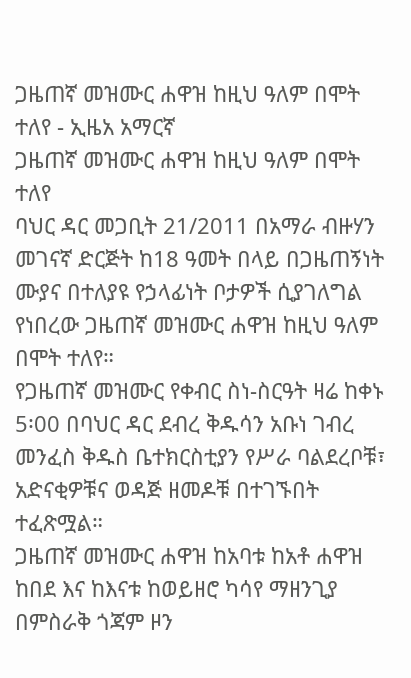ጋዜጠኛ መዝሙር ሐዋዝ ከዚህ ዓለም በሞት ተለየ - ኢዜአ አማርኛ
ጋዜጠኛ መዝሙር ሐዋዝ ከዚህ ዓለም በሞት ተለየ
ባህር ዳር መጋቢት 21/2011 በአማራ ብዙሃን መገናኛ ድርጅት ከ18 ዓመት በላይ በጋዜጠኝነት ሙያና በተለያዩ የኃላፊነት ቦታዎች ሲያገለግል የነበረው ጋዜጠኛ መዝሙር ሐዋዝ ከዚህ ዓለም በሞት ተለየ።
የጋዜጠኛ መዝሙር የቀብር ስነ-ስርዓት ዛሬ ከቀኑ 5፡00 በባህር ዳር ደብረ ቅዱሳን አቡነ ገብረ መንፈስ ቅዱስ ቤተክርስቲያን የሥራ ባልደረቦቹ፣ አድናቂዎቹና ወዳጅ ዘመዶቹ በተገኙበት ተፈጽሟል።
ጋዜጠኛ መዝሙር ሐዋዝ ከአባቱ ከአቶ ሐዋዝ ከበደ እና ከእናቱ ከወይዘሮ ካሳየ ማዘንጊያ በምስራቅ ጎጃም ዞን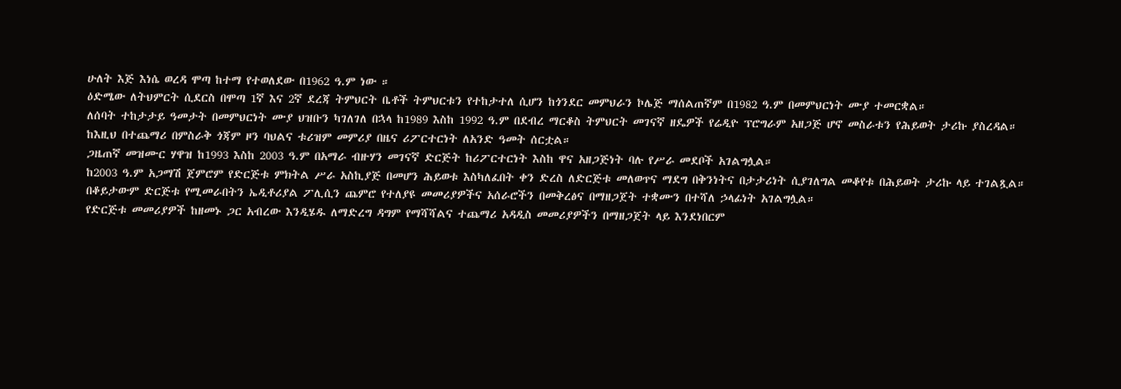ሁለት እጅ እነሴ ወረዳ ሞጣ ከተማ የተወለደው በ1962 ዓ.ም ነው ።
ዕድሜው ለትህምርት ሲደርስ በሞጣ 1ኛ እና 2ኛ ደረጃ ትምህርት ቤቶች ትምህርቱን የተከታተለ ሲሆን ከጎንደር መምህራን ኮሌጅ ማሰልጠኛም በ1982 ዓ.ም በመምህርነት ሙያ ተመርቋል።
ለሰባት ተከታታይ ዓመታት በመምህርነት ሙያ ህዝቡን ካገለገለ በኋላ ከ1989 እስከ 1992 ዓ.ም በደብረ ማርቆስ ትምህርት መገናኛ ዘዴዎች የሬዲዮ ፕሮግራም አዘጋጅ ሆኖ መስራቱን የሕይወት ታሪኩ ያስረዳል።
ከእዚህ በተጨማሪ በምስራቅ ጎጃም ዞን ባህልና ቱሪዝም መምሪያ በዜና ሪፖርተርነት ለአንድ ዓመት ሰርቷል።
ጋዜጠኛ መዝሙር ሃዋዝ ከ1993 እስከ 2003 ዓ.ም በአማራ ብዙሃን መገናኛ ድርጅት ከሪፖርተርነት እስከ ዋና አዘጋጅነት ባሉ የሥራ መደቦች አገልግሏል።
ከ2003 ዓ.ም አጋማሽ ጀምሮም የድርጅቱ ምክትል ሥራ አስኪያጅ በመሆን ሕይወቱ እስካለፈበት ቀን ድረስ ለድርጅቱ መለወጥና ማደግ በቅንነትና በታታሪነት ሲያገለግል መቆየቱ በሕይወት ታሪኩ ላይ ተገልጿል።
በቆይታውም ድርጅቱ የሚመራበትን ኤዲቶሪያል ፖሊሲን ጨምሮ የተለያዩ መመሪያዎችና አሰራሮችን በመቅረፅና በማዘጋጀት ተቋሙን በተሻለ ኃላፊነት አገልግሏል።
የድርጅቱ መመሪያዎች ከዘመኑ ጋር አብረው እንዲሄዱ ለማድረግ ዳግም የማሻሻልና ተጨማሪ አዳዲስ መመሪያዎችን በማዘጋጀት ላይ እንደነበርም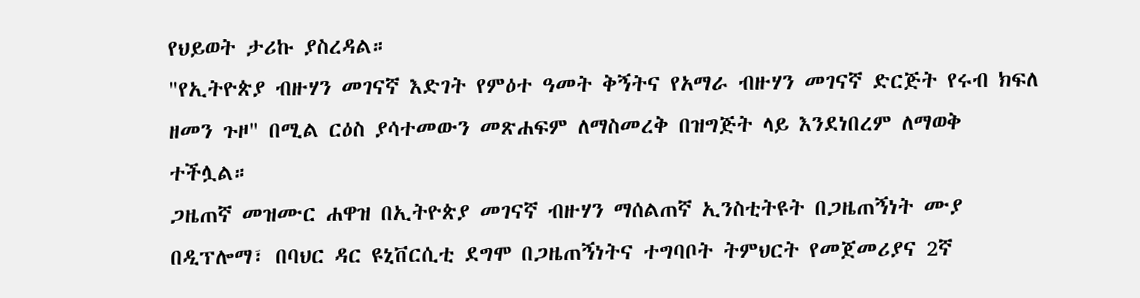የህይወት ታሪኩ ያስረዳል።
"የኢትዮጵያ ብዙሃን መገናኛ እድገት የምዕተ ዓመት ቅኝትና የአማራ ብዙሃን መገናኛ ድርጅት የሩብ ክፍለ ዘመን ጉዞ" በሚል ርዕስ ያሳተመውን መጽሐፍም ለማስመረቅ በዝግጅት ላይ እንደነበረም ለማወቅ ተችሏል።
ጋዜጠኛ መዝሙር ሐዋዝ በኢትዮጵያ መገናኛ ብዙሃን ማሰልጠኛ ኢንስቲትዩት በጋዜጠኝነት ሙያ በዲፕሎማ፣ በባህር ዳር ዩኒቨርሲቲ ደግሞ በጋዜጠኝነትና ተግባቦት ትምህርት የመጀመሪያና 2ኛ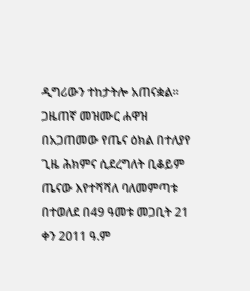ዲግሪውን ተከታትሎ አጠናቋል።
ጋዜጠኛ መዝሙር ሐዋዝ በአጋጠመው የጤና ዕክል በተለያየ ጊዜ ሕክምና ሲደረግለት ቢቆይም ጤናው እየተሻሻለ ባለመምጣቱ በተወለደ በ49 ዓመቱ መጋቢት 21 ቀን 2011 ዓ.ም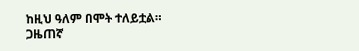ከዚህ ዓለም በሞት ተለይቷል።
ጋዜጠኛ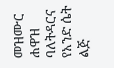መዝሙር ሐዋዝ ባለትዳርና የአንድ ሴት ልጅ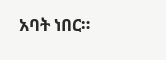አባት ነበር።